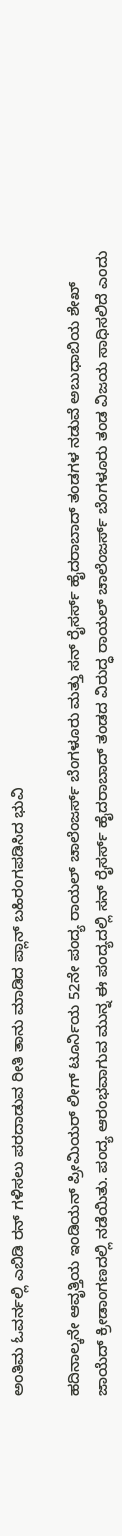ಅಂತಿಮ ಓವರ್ನಲ್ಲಿ ಎಬಿಡಿ ರನ್ ಗಳಿಸಲು ಪರದಾಡುವ ರೀತಿ ತಾನು ಮಾಡಿದ ಪ್ಲಾನ್ ಬಹಿರಂಗಪಡಿಸಿದ ಭುವಿ

ಹದಿನಾಲ್ಕನೇ ಆವೃತ್ತಿಯ ಇಂಡಿಯನ್ ಪ್ರೀಮಿಯರ್ ಲೀಗ್ ಟೂರ್ನಿಯ 52ನೇ ಪಂದ್ಯ ರಾಯಲ್ ಚಾಲೆಂಜರ್ಸ್ ಬೆಂಗಳೂರು ಮತ್ತು ಸನ್ ರೈಸರ್ಸ್ ಹೈದರಾಬಾದ್ ತಂಡಗಳ ನಡುವೆ ಅಬುಧಾಬಿಯ ಶೇಖ್ ಜಾಯೆದ್ ಕ್ರೀಡಾಂಗಣದಲ್ಲಿ ನಡೆಯಿತು. ಪಂದ್ಯ ಆರಂಭವಾಗುವ ಮುನ್ನ ಈ ಪಂದ್ಯದಲ್ಲಿ ಸನ್ ರೈಸರ್ಸ್ ಹೈದರಾಬಾದ್ ತಂಡದ ವಿರುದ್ಧ ರಾಯಲ್ ಚಾಲೆಂಜರ್ಸ್ ಬೆಂಗಳೂರು ತಂಡ ವಿಜಯ ಸಾಧಿಸಲಿದೆ ಎಂದು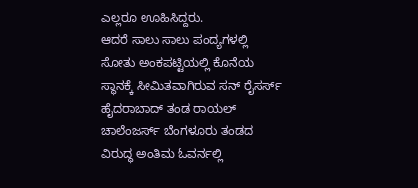ಎಲ್ಲರೂ ಊಹಿಸಿದ್ದರು.
ಆದರೆ ಸಾಲು ಸಾಲು ಪಂದ್ಯಗಳಲ್ಲಿ ಸೋತು ಅಂಕಪಟ್ಟಿಯಲ್ಲಿ ಕೊನೆಯ ಸ್ಥಾನಕ್ಕೆ ಸೀಮಿತವಾಗಿರುವ ಸನ್ ರೈಸರ್ಸ್ ಹೈದರಾಬಾದ್ ತಂಡ ರಾಯಲ್ ಚಾಲೆಂಜರ್ಸ್ ಬೆಂಗಳೂರು ತಂಡದ ವಿರುದ್ಧ ಅಂತಿಮ ಓವರ್ನಲ್ಲಿ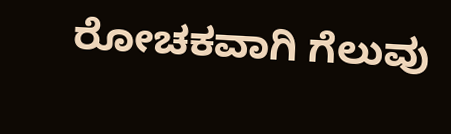ರೋಚಕವಾಗಿ ಗೆಲುವು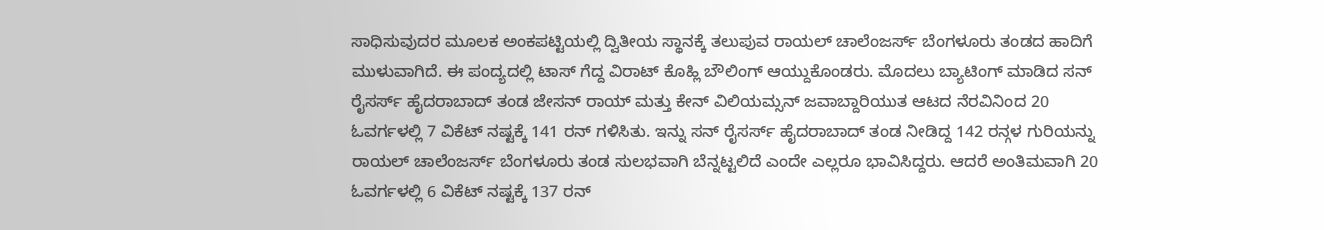ಸಾಧಿಸುವುದರ ಮೂಲಕ ಅಂಕಪಟ್ಟಿಯಲ್ಲಿ ದ್ವಿತೀಯ ಸ್ಥಾನಕ್ಕೆ ತಲುಪುವ ರಾಯಲ್ ಚಾಲೆಂಜರ್ಸ್ ಬೆಂಗಳೂರು ತಂಡದ ಹಾದಿಗೆ ಮುಳುವಾಗಿದೆ. ಈ ಪಂದ್ಯದಲ್ಲಿ ಟಾಸ್ ಗೆದ್ದ ವಿರಾಟ್ ಕೊಹ್ಲಿ ಬೌಲಿಂಗ್ ಆಯ್ದುಕೊಂಡರು. ಮೊದಲು ಬ್ಯಾಟಿಂಗ್ ಮಾಡಿದ ಸನ್ ರೈಸರ್ಸ್ ಹೈದರಾಬಾದ್ ತಂಡ ಜೇಸನ್ ರಾಯ್ ಮತ್ತು ಕೇನ್ ವಿಲಿಯಮ್ಸನ್ ಜವಾಬ್ದಾರಿಯುತ ಆಟದ ನೆರವಿನಿಂದ 20 ಓವರ್ಗಳಲ್ಲಿ 7 ವಿಕೆಟ್ ನಷ್ಟಕ್ಕೆ 141 ರನ್ ಗಳಿಸಿತು. ಇನ್ನು ಸನ್ ರೈಸರ್ಸ್ ಹೈದರಾಬಾದ್ ತಂಡ ನೀಡಿದ್ದ 142 ರನ್ಗಳ ಗುರಿಯನ್ನು ರಾಯಲ್ ಚಾಲೆಂಜರ್ಸ್ ಬೆಂಗಳೂರು ತಂಡ ಸುಲಭವಾಗಿ ಬೆನ್ನಟ್ಟಲಿದೆ ಎಂದೇ ಎಲ್ಲರೂ ಭಾವಿಸಿದ್ದರು. ಆದರೆ ಅಂತಿಮವಾಗಿ 20 ಓವರ್ಗಳಲ್ಲಿ 6 ವಿಕೆಟ್ ನಷ್ಟಕ್ಕೆ 137 ರನ್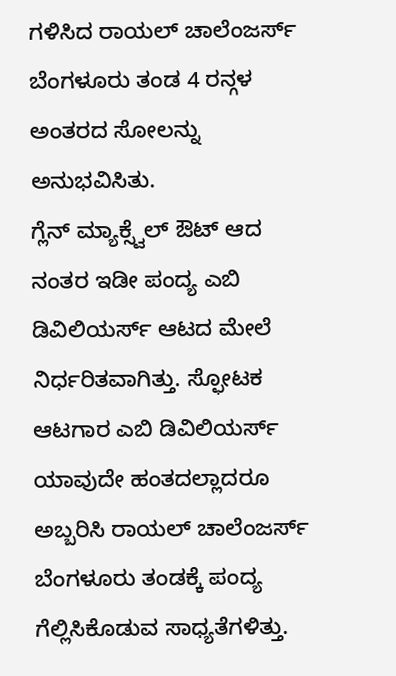ಗಳಿಸಿದ ರಾಯಲ್ ಚಾಲೆಂಜರ್ಸ್ ಬೆಂಗಳೂರು ತಂಡ 4 ರನ್ಗಳ ಅಂತರದ ಸೋಲನ್ನು ಅನುಭವಿಸಿತು.
ಗ್ಲೆನ್ ಮ್ಯಾಕ್ಸ್ವೆಲ್ ಔಟ್ ಆದ ನಂತರ ಇಡೀ ಪಂದ್ಯ ಎಬಿ ಡಿವಿಲಿಯರ್ಸ್ ಆಟದ ಮೇಲೆ ನಿರ್ಧರಿತವಾಗಿತ್ತು. ಸ್ಫೋಟಕ ಆಟಗಾರ ಎಬಿ ಡಿವಿಲಿಯರ್ಸ್ ಯಾವುದೇ ಹಂತದಲ್ಲಾದರೂ ಅಬ್ಬರಿಸಿ ರಾಯಲ್ ಚಾಲೆಂಜರ್ಸ್ ಬೆಂಗಳೂರು ತಂಡಕ್ಕೆ ಪಂದ್ಯ ಗೆಲ್ಲಿಸಿಕೊಡುವ ಸಾಧ್ಯತೆಗಳಿತ್ತು.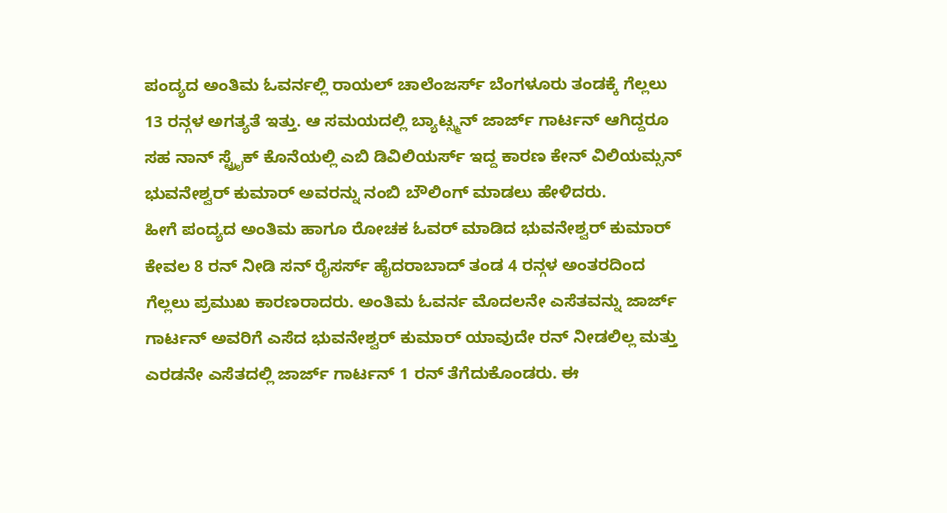ಪಂದ್ಯದ ಅಂತಿಮ ಓವರ್ನಲ್ಲಿ ರಾಯಲ್ ಚಾಲೆಂಜರ್ಸ್ ಬೆಂಗಳೂರು ತಂಡಕ್ಕೆ ಗೆಲ್ಲಲು 13 ರನ್ಗಳ ಅಗತ್ಯತೆ ಇತ್ತು. ಆ ಸಮಯದಲ್ಲಿ ಬ್ಯಾಟ್ಸ್ಮನ್ ಜಾರ್ಜ್ ಗಾರ್ಟನ್ ಆಗಿದ್ದರೂ ಸಹ ನಾನ್ ಸ್ಟ್ರೈಕ್ ಕೊನೆಯಲ್ಲಿ ಎಬಿ ಡಿವಿಲಿಯರ್ಸ್ ಇದ್ದ ಕಾರಣ ಕೇನ್ ವಿಲಿಯಮ್ಸನ್ ಭುವನೇಶ್ವರ್ ಕುಮಾರ್ ಅವರನ್ನು ನಂಬಿ ಬೌಲಿಂಗ್ ಮಾಡಲು ಹೇಳಿದರು.
ಹೀಗೆ ಪಂದ್ಯದ ಅಂತಿಮ ಹಾಗೂ ರೋಚಕ ಓವರ್ ಮಾಡಿದ ಭುವನೇಶ್ವರ್ ಕುಮಾರ್ ಕೇವಲ 8 ರನ್ ನೀಡಿ ಸನ್ ರೈಸರ್ಸ್ ಹೈದರಾಬಾದ್ ತಂಡ 4 ರನ್ಗಳ ಅಂತರದಿಂದ ಗೆಲ್ಲಲು ಪ್ರಮುಖ ಕಾರಣರಾದರು. ಅಂತಿಮ ಓವರ್ನ ಮೊದಲನೇ ಎಸೆತವನ್ನು ಜಾರ್ಜ್ ಗಾರ್ಟನ್ ಅವರಿಗೆ ಎಸೆದ ಭುವನೇಶ್ವರ್ ಕುಮಾರ್ ಯಾವುದೇ ರನ್ ನೀಡಲಿಲ್ಲ ಮತ್ತು ಎರಡನೇ ಎಸೆತದಲ್ಲಿ ಜಾರ್ಜ್ ಗಾರ್ಟನ್ 1 ರನ್ ತೆಗೆದುಕೊಂಡರು. ಈ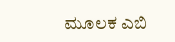ಮೂಲಕ ಎಬಿ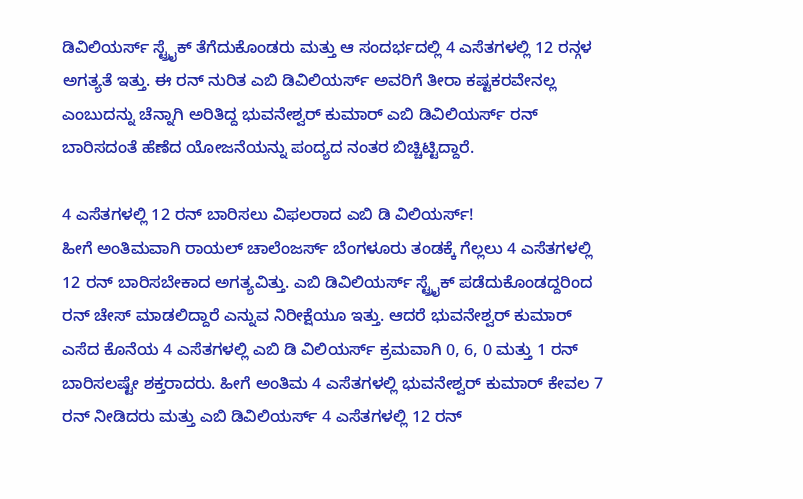ಡಿವಿಲಿಯರ್ಸ್ ಸ್ಟ್ರೈಕ್ ತೆಗೆದುಕೊಂಡರು ಮತ್ತು ಆ ಸಂದರ್ಭದಲ್ಲಿ 4 ಎಸೆತಗಳಲ್ಲಿ 12 ರನ್ಗಳ ಅಗತ್ಯತೆ ಇತ್ತು. ಈ ರನ್ ನುರಿತ ಎಬಿ ಡಿವಿಲಿಯರ್ಸ್ ಅವರಿಗೆ ತೀರಾ ಕಷ್ಟಕರವೇನಲ್ಲ ಎಂಬುದನ್ನು ಚೆನ್ನಾಗಿ ಅರಿತಿದ್ದ ಭುವನೇಶ್ವರ್ ಕುಮಾರ್ ಎಬಿ ಡಿವಿಲಿಯರ್ಸ್ ರನ್ ಬಾರಿಸದಂತೆ ಹೆಣೆದ ಯೋಜನೆಯನ್ನು ಪಂದ್ಯದ ನಂತರ ಬಿಚ್ಚಿಟ್ಟಿದ್ದಾರೆ.

4 ಎಸೆತಗಳಲ್ಲಿ 12 ರನ್ ಬಾರಿಸಲು ವಿಫಲರಾದ ಎಬಿ ಡಿ ವಿಲಿಯರ್ಸ್!
ಹೀಗೆ ಅಂತಿಮವಾಗಿ ರಾಯಲ್ ಚಾಲೆಂಜರ್ಸ್ ಬೆಂಗಳೂರು ತಂಡಕ್ಕೆ ಗೆಲ್ಲಲು 4 ಎಸೆತಗಳಲ್ಲಿ 12 ರನ್ ಬಾರಿಸಬೇಕಾದ ಅಗತ್ಯವಿತ್ತು. ಎಬಿ ಡಿವಿಲಿಯರ್ಸ್ ಸ್ಟ್ರೈಕ್ ಪಡೆದುಕೊಂಡದ್ದರಿಂದ ರನ್ ಚೇಸ್ ಮಾಡಲಿದ್ದಾರೆ ಎನ್ನುವ ನಿರೀಕ್ಷೆಯೂ ಇತ್ತು. ಆದರೆ ಭುವನೇಶ್ವರ್ ಕುಮಾರ್ ಎಸೆದ ಕೊನೆಯ 4 ಎಸೆತಗಳಲ್ಲಿ ಎಬಿ ಡಿ ವಿಲಿಯರ್ಸ್ ಕ್ರಮವಾಗಿ 0, 6, 0 ಮತ್ತು 1 ರನ್ ಬಾರಿಸಲಷ್ಟೇ ಶಕ್ತರಾದರು. ಹೀಗೆ ಅಂತಿಮ 4 ಎಸೆತಗಳಲ್ಲಿ ಭುವನೇಶ್ವರ್ ಕುಮಾರ್ ಕೇವಲ 7 ರನ್ ನೀಡಿದರು ಮತ್ತು ಎಬಿ ಡಿವಿಲಿಯರ್ಸ್ 4 ಎಸೆತಗಳಲ್ಲಿ 12 ರನ್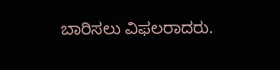ಬಾರಿಸಲು ವಿಫಲರಾದರು.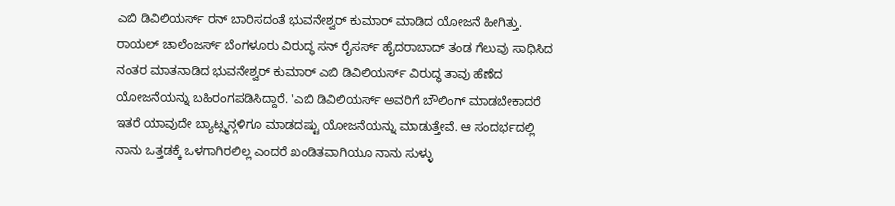ಎಬಿ ಡಿವಿಲಿಯರ್ಸ್ ರನ್ ಬಾರಿಸದಂತೆ ಭುವನೇಶ್ವರ್ ಕುಮಾರ್ ಮಾಡಿದ ಯೋಜನೆ ಹೀಗಿತ್ತು.
ರಾಯಲ್ ಚಾಲೆಂಜರ್ಸ್ ಬೆಂಗಳೂರು ವಿರುದ್ಧ ಸನ್ ರೈಸರ್ಸ್ ಹೈದರಾಬಾದ್ ತಂಡ ಗೆಲುವು ಸಾಧಿಸಿದ ನಂತರ ಮಾತನಾಡಿದ ಭುವನೇಶ್ವರ್ ಕುಮಾರ್ ಎಬಿ ಡಿವಿಲಿಯರ್ಸ್ ವಿರುದ್ಧ ತಾವು ಹೆಣೆದ ಯೋಜನೆಯನ್ನು ಬಹಿರಂಗಪಡಿಸಿದ್ದಾರೆ. 'ಎಬಿ ಡಿವಿಲಿಯರ್ಸ್ ಅವರಿಗೆ ಬೌಲಿಂಗ್ ಮಾಡಬೇಕಾದರೆ ಇತರೆ ಯಾವುದೇ ಬ್ಯಾಟ್ಸ್ಮನ್ಗಳಿಗೂ ಮಾಡದಷ್ಟು ಯೋಜನೆಯನ್ನು ಮಾಡುತ್ತೇವೆ. ಆ ಸಂದರ್ಭದಲ್ಲಿ ನಾನು ಒತ್ತಡಕ್ಕೆ ಒಳಗಾಗಿರಲಿಲ್ಲ ಎಂದರೆ ಖಂಡಿತವಾಗಿಯೂ ನಾನು ಸುಳ್ಳು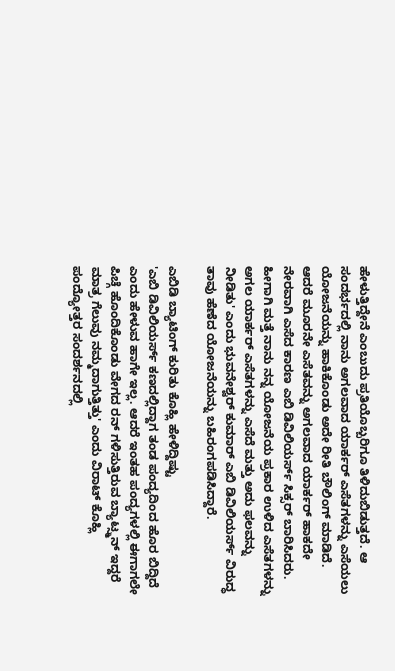ಹೇಳುತ್ತಿದ್ದೇನೆ ಎಂಬುದು ಪ್ರತಿಯೊಬ್ಬರಿಗೂ ತಿಳಿದುಬಿಡುತ್ತದೆ. ಆ ಸಂದರ್ಭದಲ್ಲಿ ನಾನು ಅಗಲವಾದ ಯಾರ್ಕರ್ ಎಸೆತಗಳನ್ನು ಎಸೆಯಲು ಯೋಜನೆಯನ್ನು ಹಾಕಿಕೊಂಡು ಅದೇ ರೀತಿ ಬೌಲಿಂಗ್ ಮಾಡಿದೆ. ಆದರೆ ಮೂರನೇ ಎಸೆತವನ್ನು ಅಗಲವಾದ ಯಾರ್ಕರ್ ಹಾಕದೇ ನೇರವಾಗಿ ಎಸೆದ ಕಾರಣ ಎಬಿ ಡಿವಿಲಿಯರ್ಸ್ ಸಿಕ್ಸರ್ ಬಾರಿಸಿದರು. ಹೀಗಾಗಿ ಮತ್ತೆ ನಾನು ನನ್ನ ಯೋಜನೆಯ ಪ್ರಕಾರ ಉಳಿದ ಎಸೆತಗಳನ್ನು ಅಗಲ ಯಾರ್ಕರ್ ಎಸೆತಗಳನ್ನು ಎಸೆದೆ ಮತ್ತು ಅದು ಫಲವನ್ನು ನೀಡಿತು' ಎಂದು ಭುವನೇಶ್ವರ್ ಕುಮಾರ್ ಎಬಿ ಡಿವಿಲಿಯರ್ಸ್ ವಿರುದ್ಧ ತಾವು ಹೆಣೆದ ಯೋಜನೆಯನ್ನು ಬಹಿರಂಗಪಡಿಸಿದ್ದಾರೆ.

ಎಬಿಡಿ ಬ್ಯಾಟಿಂಗ್ ಕುರಿತು ಕೊಹ್ಲಿ ಹೇಳಿದ್ದಿಷ್ಟು
'ಎಬಿ ಡಿವಿಲಿಯರ್ಸ್ ಕಣದಲ್ಲಿದ್ದಾಗ ತಂಡ ಪಂದ್ಯದಿಂದ ಹೊರ ಬಿದ್ದಿದೆ ಎಂದು ಹೇಳುವ ಹಾಗೇ ಇಲ್ಲ. ಆದರೆ ಇಂತಹ ಪಂದ್ಯಗಳಲ್ಲಿ ಈಗಾಗಲೇ ಪಿಚ್ಗೆ ಹೊಂದಿಕೊಂಡು ವೇಗದ ರನ್ ಗಳಿಸುತ್ತಿರುವ ಬ್ಯಾಟ್ಸ್ಮನ್ ಇದ್ದರೆ ಮಾತ್ರ ಗೆಲುವು ನಮ್ಮದಾಗುತ್ತಿತ್ತು' ಎಂದು ವಿರಾಟ್ ಕೊಹ್ಲಿ ಪಂದ್ಯೋತ್ತರ ಸಂದರ್ಶನದಲ್ಲಿ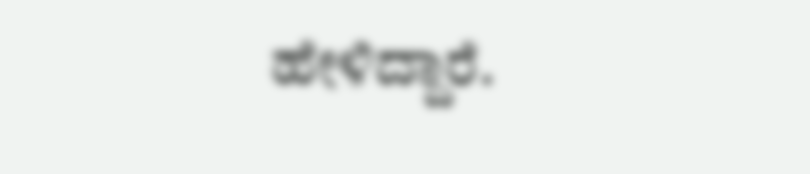ಹೇಳಿದ್ದಾರೆ.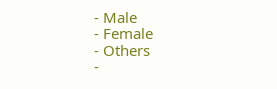- Male
- Female
- Others
-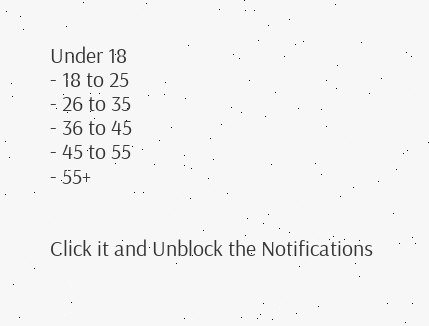Under 18
- 18 to 25
- 26 to 35
- 36 to 45
- 45 to 55
- 55+


Click it and Unblock the Notifications